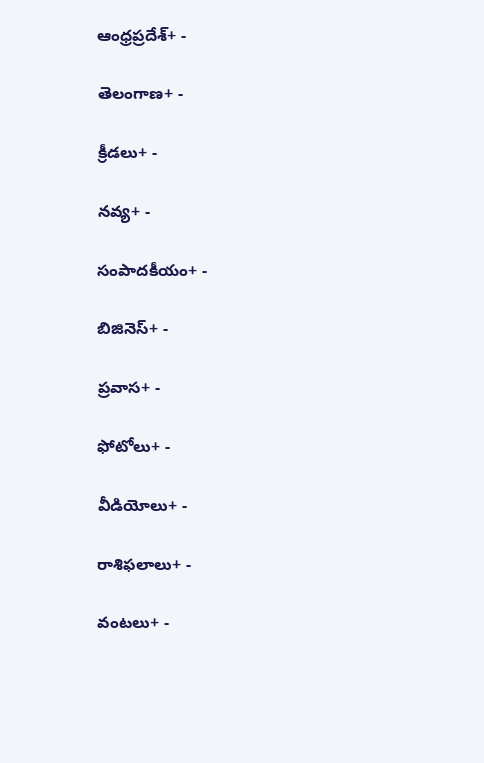ఆంధ్రప్రదేశ్+ -

తెలంగాణ+ -

క్రీడలు+ -

నవ్య+ -

సంపాదకీయం+ -

బిజినెస్+ -

ప్రవాస+ -

ఫోటోలు+ -

వీడియోలు+ -

రాశిఫలాలు+ -

వంటలు+ -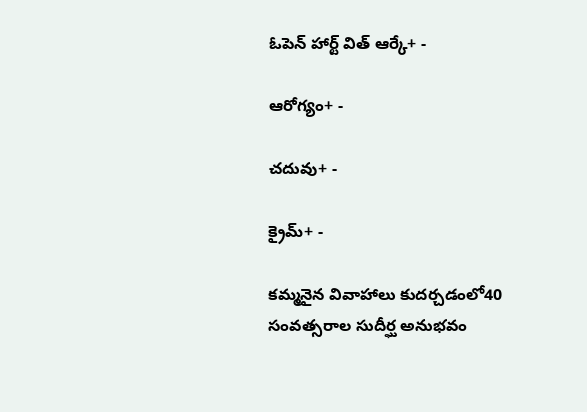ఓపెన్ హార్ట్ విత్ ఆర్కే+ -

ఆరోగ్యం+ -

చదువు+ -

క్రైమ్+ -

కమ్మనైన వివాహాలు కుదర్చడంలో40 సంవత్సరాల సుదీర్ఘ అనుభవం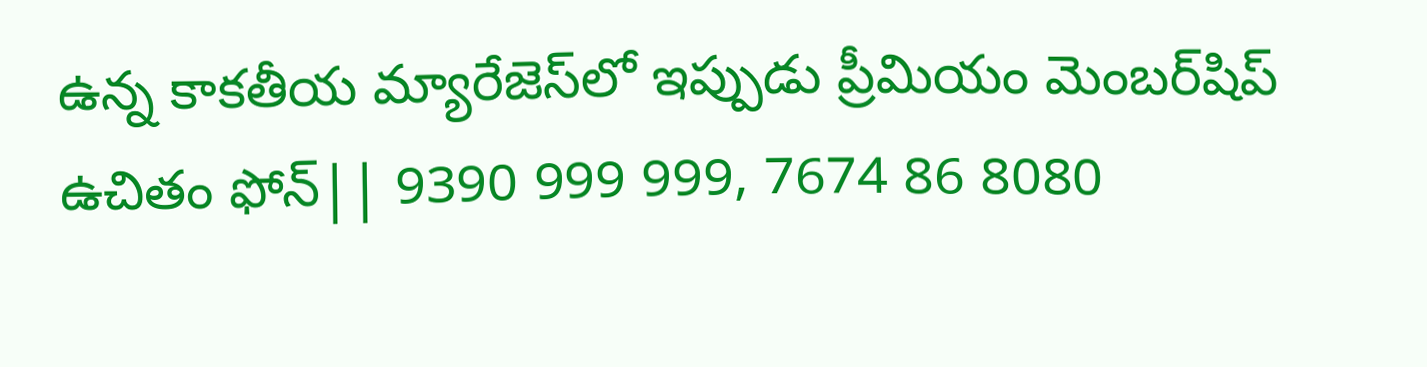ఉన్న కాకతీయ మ్యారేజెస్‌లో ఇప్పుడు ప్రీమియం మెంబర్‌షిప్‌ ఉచితం ఫోన్|| 9390 999 999, 7674 86 8080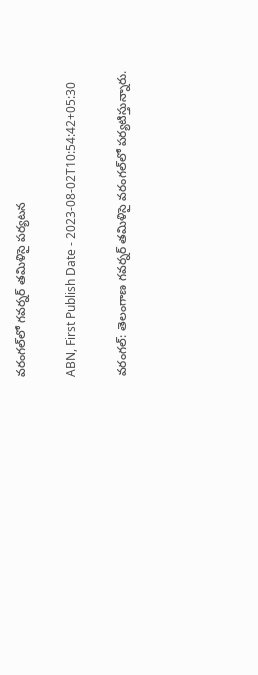వరంగల్‌లో గవర్నర్ తమిళిసై పర్యటన

ABN, First Publish Date - 2023-08-02T10:54:42+05:30

వరంగల్: తెలంగాణ గవర్నర్ తమిళిసై వరంగల్‌లో పర్యటిస్తున్నారు.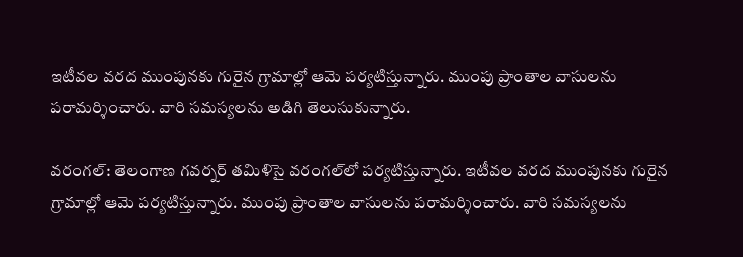ఇటీవల వరద ముంపునకు గురైన గ్రామాల్లో ఆమె పర్యటిస్తున్నారు. ముంపు ప్రాంతాల వాసులను పరామర్శించారు. వారి సమస్యలను అడిగి తెలుసుకున్నారు.

వరంగల్: తెలంగాణ గవర్నర్ తమిళిసై వరంగల్‌లో పర్యటిస్తున్నారు. ఇటీవల వరద ముంపునకు గురైన గ్రామాల్లో ఆమె పర్యటిస్తున్నారు. ముంపు ప్రాంతాల వాసులను పరామర్శించారు. వారి సమస్యలను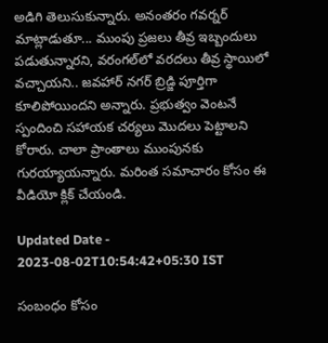అడిగి తెలుసుకున్నారు. అనంతరం గవర్నర్ మాట్లాడుతూ... ముంపు ప్రజలు తీవ్ర ఇబ్బందులు పడుతున్నారని, వరంగల్‌లో వరదలు తీవ్ర స్థాయిలో వచ్చాయని.. జవహార్ నగర్ బ్రిడ్జి పూర్తిగా కూలిపోయిందని అన్నారు. ప్రభుత్వం వెంటనే స్పందించి సహాయక చర్యలు మొదలు పెట్టాలని కోరారు. చాలా ప్రాంతాలు ముంపునకు గురయ్యాయన్నారు. మరింత సమాచారం కోసం ఈ వీడియో క్లిక్ చేయండి.

Updated Date - 2023-08-02T10:54:42+05:30 IST

సంబంధం కోసం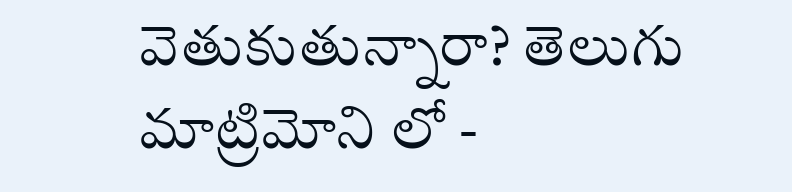వెతుకుతున్నారా? తెలుగు మాట్రిమోని లో -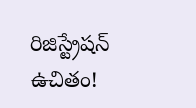రిజిస్ట్రేషన్ ఉచితం!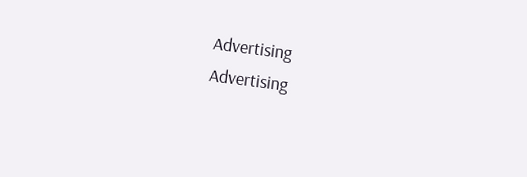Advertising
Advertising